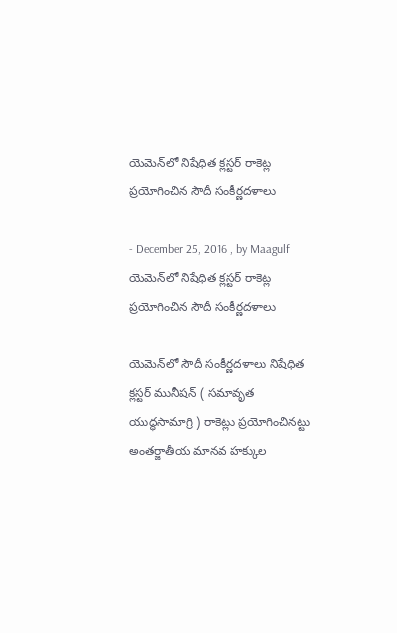యెమెన్‌లో నిషేధిత క్లస్టర్‌ రాకెట్ల ప్రయోగించిన సౌదీ సంకీర్ణదళాలు

- December 25, 2016 , by Maagulf
యెమెన్‌లో నిషేధిత క్లస్టర్‌ రాకెట్ల ప్రయోగించిన సౌదీ సంకీర్ణదళాలు

యెమెన్‌లో సౌదీ సంకీర్ణదళాలు నిషేధిత క్లస్టర్‌ మునీషన్‌ ( సమావృత యుద్ధసామాగ్రి ) రాకెట్లు ప్రయోగించినట్టు అంతర్జాతీయ మానవ హక్కుల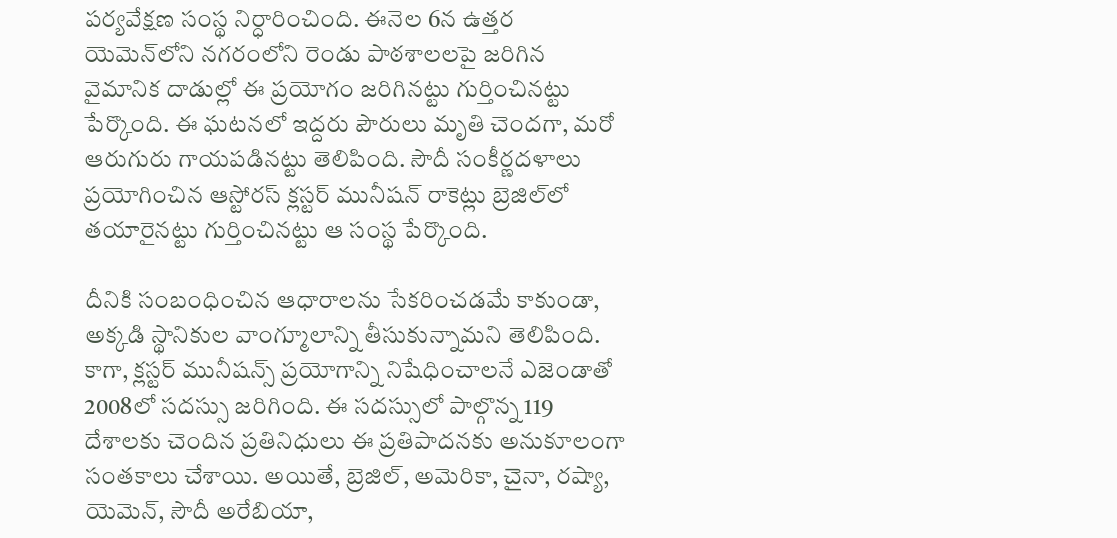పర్యవేక్షణ సంస్థ నిర్ధారించింది. ఈనెల 6న ఉత్తర యెమెన్‌లోని నగరంలోని రెండు పాఠశాలలపై జరిగిన వైమానిక దాడుల్లో ఈ ప్రయోగం జరిగినట్టు గుర్తించినట్టు పేర్కొంది. ఈ ఘటనలో ఇద్దరు పౌరులు మృతి చెందగా, మరో ఆరుగురు గాయపడినట్టు తెలిపింది. సౌదీ సంకీర్ణదళాలు ప్రయోగించిన ఆస్టోరస్‌ క్లస్టర్‌ మునీషన్‌ రాకెట్లు బ్రెజిల్‌లో తయారైనట్టు గుర్తించినట్టు ఆ సంస్థ పేర్కొంది.

దీనికి సంబంధించిన ఆధారాలను సేకరించడమే కాకుండా, అక్కడి స్థానికుల వాంగ్మూలాన్ని తీసుకున్నామని తెలిపింది. కాగా, క్లస్టర్‌ మునీషన్స్‌ ప్రయోగాన్ని నిషేధించాలనే ఎజెండాతో 2008లో సదస్సు జరిగింది. ఈ సదస్సులో పాల్గొన్న 119 దేశాలకు చెందిన ప్రతినిధులు ఈ ప్రతిపాదనకు అనుకూలంగా సంతకాలు చేశాయి. అయితే, బ్రెజిల్‌, అమెరికా, చైనా, రష్యా, యెమెన్‌, సౌదీ అరేబియా,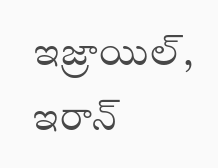ఇజ్రాయిల్‌, ఇరాన్‌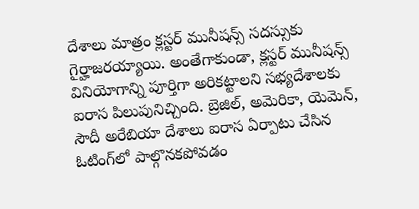దేశాలు మాత్రం క్లస్టర్‌ మునీషన్స్‌ సదస్సుకు గైర్హాజరయ్యాయి. అంతేగాకుండా, క్లస్టర్‌ మునీషన్స్‌ వినియోగాన్ని పూర్తిగా అరికట్టాలని సభ్యదేశాలకు ఐరాస పిలుపునిచ్చింది. బ్రెజిల్‌, అమెరికా, యెమెన్‌, సౌదీ అరేబియా దేశాలు ఐరాస ఏర్పాటు చేసిన ఓటింగ్‌లో పాల్గొనకపోవడం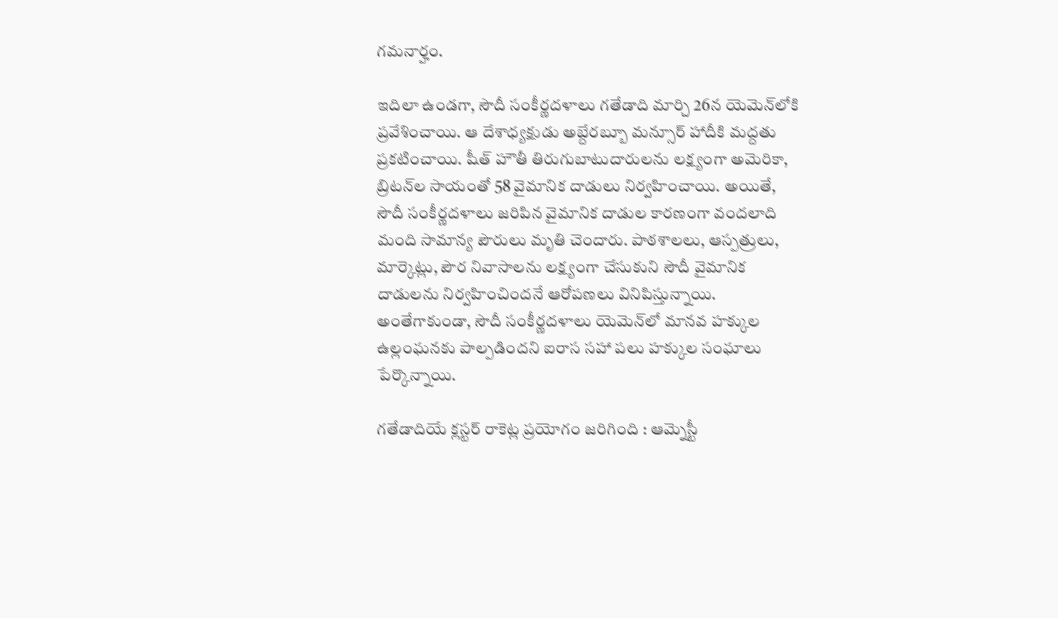గమనార్హం.

ఇదిలా ఉండగా, సౌదీ సంకీర్ణదళాలు గతేడాది మార్చి 26న యెమెన్‌లోకి ప్రవేశించాయి. ఆ దేశాధ్యక్షుడు అబ్దేరబ్బూ మన్సూర్‌ హాదీకి మద్దతు ప్రకటించాయి. షీత్‌ హౌతీ తిరుగుబాటుదారులను లక్ష్యంగా అమెరికా, బ్రిటన్‌ల సాయంతో 58 వైమానిక దాడులు నిర్వహించాయి. అయితే, సౌదీ సంకీర్ణదళాలు జరిపిన వైమానిక దాడుల కారణంగా వందలాది మంది సామాన్య పౌరులు మృతి చెందారు. పాఠశాలలు, ఆస్పత్రులు, మార్కెట్లు, పౌర నివాసాలను లక్ష్యంగా చేసుకుని సౌదీ వైమానిక దాడులను నిర్వహించిందనే ఆరోపణలు వినిపిస్తున్నాయి. అంతేగాకుండా, సౌదీ సంకీర్ణదళాలు యెమెన్‌లో మానవ హక్కుల ఉల్లంఘనకు పాల్పడిందని ఐరాస సహా పలు హక్కుల సంఘాలు పేర్కొన్నాయి.

గతేడాదియే క్లస్టర్‌ రాకెట్ల ప్రయోగం జరిగింది : ఆమ్నెస్టీ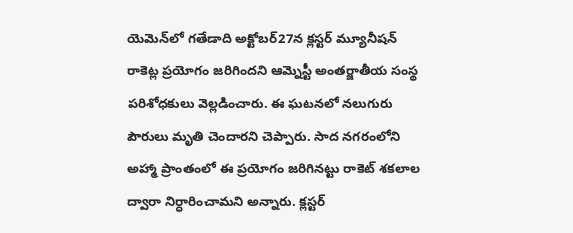యెమెన్‌లో గతేడాది అక్టోబర్‌27న క్లస్టర్‌ మ్యూనీషన్‌ రాకెట్ల ప్రయోగం జరిగిందని ఆమ్నెస్టీ అంతర్జాతీయ సంస్థ పరిశోధకులు వెల్లడించారు. ఈ ఘటనలో నలుగురు పౌరులు మృతి చెందారని చెప్పారు. సాద నగరంలోని అహ్మా ప్రాంతంలో ఈ ప్రయోగం జరిగినట్టు రాకెట్‌ శకలాల ద్వారా నిర్ధారించామని అన్నారు. క్లస్టర్‌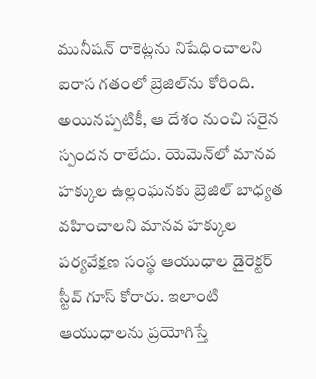మునీషన్‌ రాకెట్లను నిషేధించాలని ఐరాస గతంలో బ్రెజిల్‌ను కోరింది. అయినప్పటికీ, ఆ దేశం నుంచి సరైన స్పందన రాలేదు. యెమెన్‌లో మానవ హక్కుల ఉల్లంఘనకు బ్రెజిల్‌ బాధ్యత వహించాలని మానవ హక్కుల పర్యవేక్షణ సంస్థ ఆయుధాల డైరెక్టర్‌ స్టీవ్‌ గూస్‌ కోరారు. ఇలాంటి ఆయుధాలను ప్రయోగిస్తే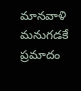మానవాళి మనుగడకే ప్రమాదం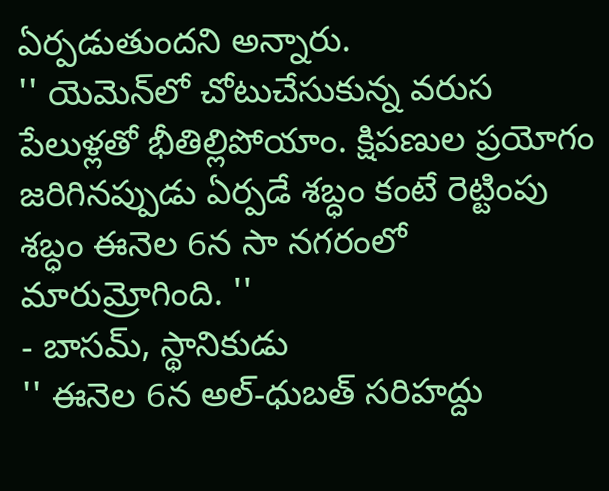ఏర్పడుతుందని అన్నారు.
'' యెమెన్‌లో చోటుచేసుకున్న వరుస పేలుళ్లతో భీతిల్లిపోయాం. క్షిపణుల ప్రయోగం జరిగినప్పుడు ఏర్పడే శబ్ధం కంటే రెట్టింపు శబ్ధం ఈనెల 6న సా నగరంలో మారుమ్రోగింది. ''
- బాసమ్‌, స్థానికుడు
'' ఈనెల 6న అల్‌-ధుబత్‌ సరిహద్దు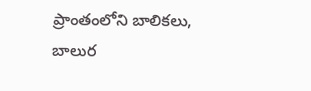ప్రాంతంలోని బాలికలు, బాలుర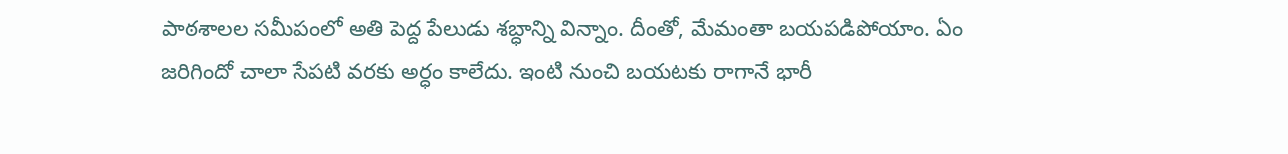పాఠశాలల సమీపంలో అతి పెద్ద పేలుడు శబ్ధాన్ని విన్నాం. దీంతో, మేమంతా బయపడిపోయాం. ఏం జరిగిందో చాలా సేపటి వరకు అర్ధం కాలేదు. ఇంటి నుంచి బయటకు రాగానే భారీ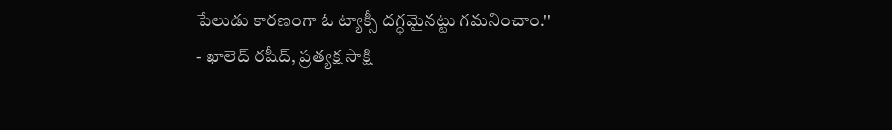పేలుడు కారణంగా ఓ ట్యాక్సీ దగ్ధమైనట్టు గమనించాం.''
- ఖాలెద్‌ రషీద్‌, ప్రత్యక్ష సాక్షి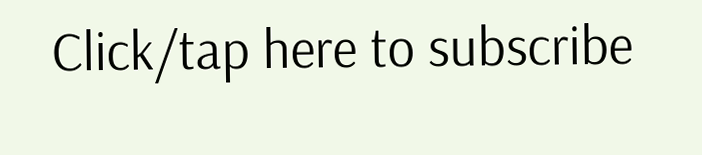Click/tap here to subscribe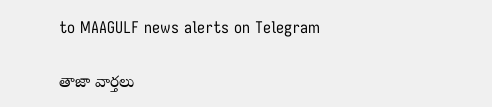to MAAGULF news alerts on Telegram

తాజా వార్తలు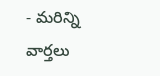- మరిన్ని వార్తలు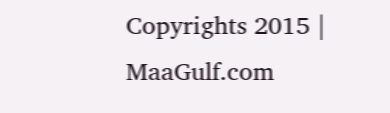Copyrights 2015 | MaaGulf.com